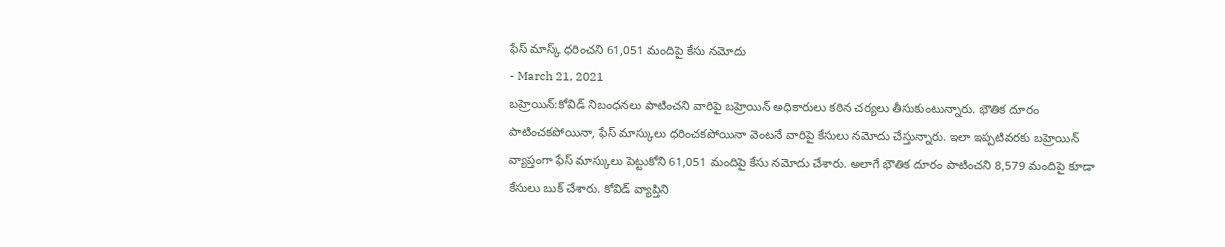ఫేస్ మాస్క్ ధరించని 61,051 మందిపై కేసు నమోదు
- March 21, 2021
బహ్రెయిన్:కోవిడ్ నిబంధనలు పాటించని వారిపై బహ్రెయిన్ అధికారులు కఠిన చర్యలు తీసుకుంటున్నారు. భౌతిక దూరం పాటించకపోయినా, ఫేస్ మాస్కులు ధరించకపోయినా వెంటనే వారిపై కేసులు నమోదు చేస్తున్నారు. ఇలా ఇప్పటివరకు బహ్రెయిన్ వ్యాప్తంగా ఫేస్ మాస్కులు పెట్టుకోని 61,051 మందిపై కేసు నమోదు చేశారు. అలాగే భౌతిక దూరం పాటించని 8,579 మందిపై కూడా కేసులు బుక్ చేశారు. కోవిడ్ వ్యాప్తిని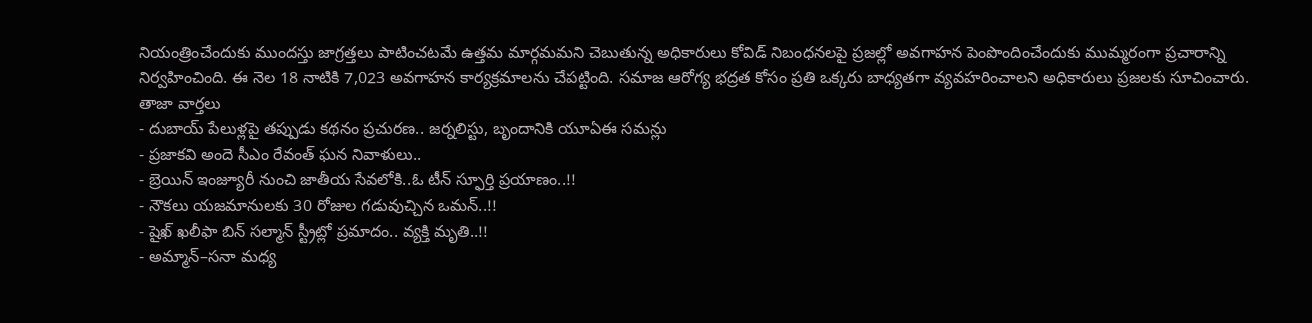నియంత్రించేందుకు ముందస్తు జాగ్రత్తలు పాటించటమే ఉత్తమ మార్గమమని చెబుతున్న అధికారులు కోవిడ్ నిబంధనలపై ప్రజల్లో అవగాహన పెంపొందించేందుకు ముమ్మరంగా ప్రచారాన్ని నిర్వహించింది. ఈ నెల 18 నాటికి 7,023 అవగాహన కార్యక్రమాలను చేపట్టింది. సమాజ ఆరోగ్య భద్రత కోసం ప్రతి ఒక్కరు బాధ్యతగా వ్యవహరించాలని అధికారులు ప్రజలకు సూచించారు.
తాజా వార్తలు
- దుబాయ్ పేలుళ్లపై తప్పుడు కథనం ప్రచురణ.. జర్నలిస్టు, బృందానికి యూఏఈ సమన్లు
- ప్రజాకవి అందె సీఎం రేవంత్ ఘన నివాళులు..
- బ్రెయిన్ ఇంజ్యూరీ నుంచి జాతీయ సేవలోకి..ఓ టీన్ స్ఫూర్తి ప్రయాణం..!!
- నౌకలు యజమానులకు 30 రోజుల గడువుచ్చిన ఒమన్..!!
- షైఖ్ ఖలీఫా బిన్ సల్మాన్ స్ట్రీట్లో ప్రమాదం.. వ్యక్తి మృతి..!!
- అమ్మాన్–సనా మధ్య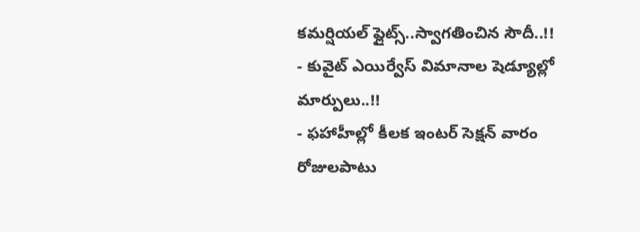కమర్షియల్ ఫ్లైట్స్..స్వాగతించిన సౌదీ..!!
- కువైట్ ఎయిర్వేస్ విమానాల షెడ్యూల్లో మార్పులు..!!
- ఫహాహీల్లో కీలక ఇంటర్ సెక్షన్ వారం రోజులపాటు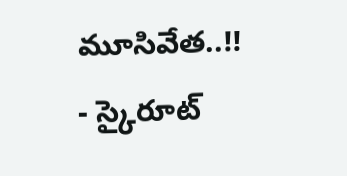మూసివేత..!!
- స్కైరూట్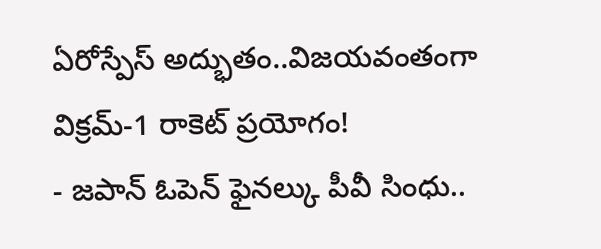ఏరోస్పేస్ అద్భుతం..విజయవంతంగా విక్రమ్-1 రాకెట్ ప్రయోగం!
- జపాన్ ఓపెన్ ఫైనల్కు పీవీ సింధు..